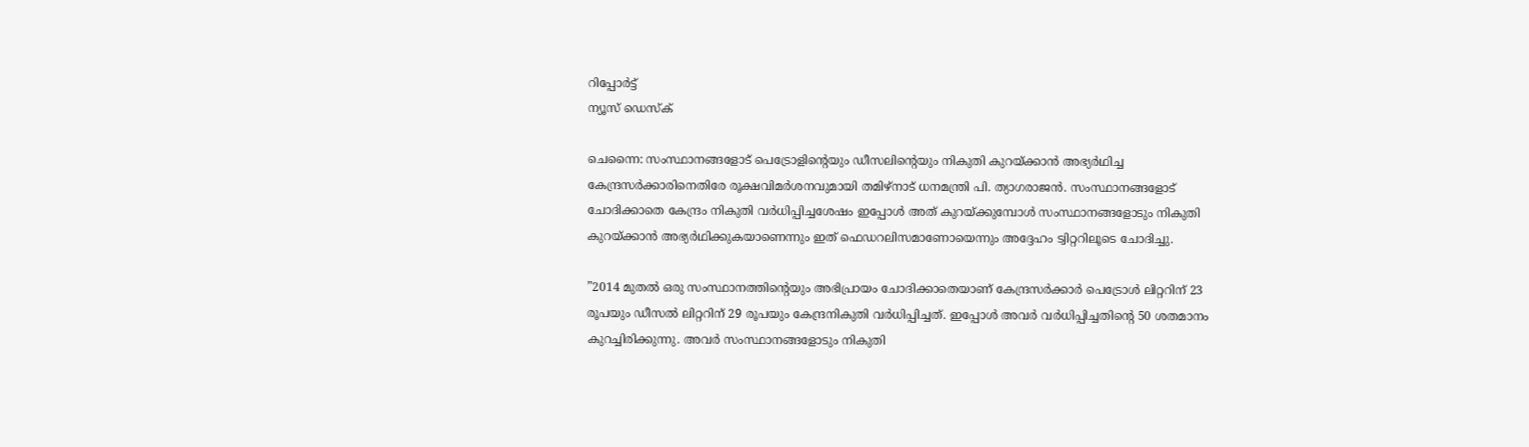റിപ്പോര്‍ട്ട്
ന്യൂസ് ഡെസ്ക്

ചെന്നൈ: സംസ്ഥാനങ്ങളോട് പെട്രോളിന്റെയും ഡീസലിന്റെയും നികുതി കുറയ്ക്കാന്‍ അഭ്യര്‍ഥിച്ച കേന്ദ്രസര്‍ക്കാരിനെതിരേ രൂക്ഷവിമര്‍ശനവുമായി തമിഴ്നാട് ധനമന്ത്രി പി. ത്യാഗരാജന്‍. സംസ്ഥാനങ്ങളോട് ചോദിക്കാതെ കേന്ദ്രം നികുതി വര്‍ധിപ്പിച്ചശേഷം ഇപ്പോള്‍ അത് കുറയ്ക്കുമ്പോള്‍ സംസ്ഥാനങ്ങളോടും നികുതി കുറയ്ക്കാന്‍ അഭ്യര്‍ഥിക്കുകയാണെന്നും ഇത് ഫെഡറലിസമാണോയെന്നും അദ്ദേഹം ട്വിറ്ററിലൂടെ ചോദിച്ചു.

”2014 മുതല്‍ ഒരു സംസ്ഥാനത്തിന്റെയും അഭിപ്രായം ചോദിക്കാതെയാണ് കേന്ദ്രസര്‍ക്കാര്‍ പെട്രോള്‍ ലിറ്ററിന് 23 രൂപയും ഡീസല്‍ ലിറ്ററിന് 29 രൂപയും കേന്ദ്രനികുതി വര്‍ധിപ്പിച്ചത്. ഇപ്പോള്‍ അവര്‍ വര്‍ധിപ്പിച്ചതിന്റെ 50 ശതമാനം കുറച്ചിരിക്കുന്നു. അവര്‍ സംസ്ഥാനങ്ങളോടും നികുതി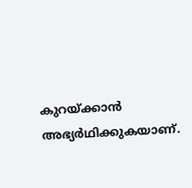കുറയ്ക്കാന്‍ അഭ്യര്‍ഥിക്കുകയാണ്.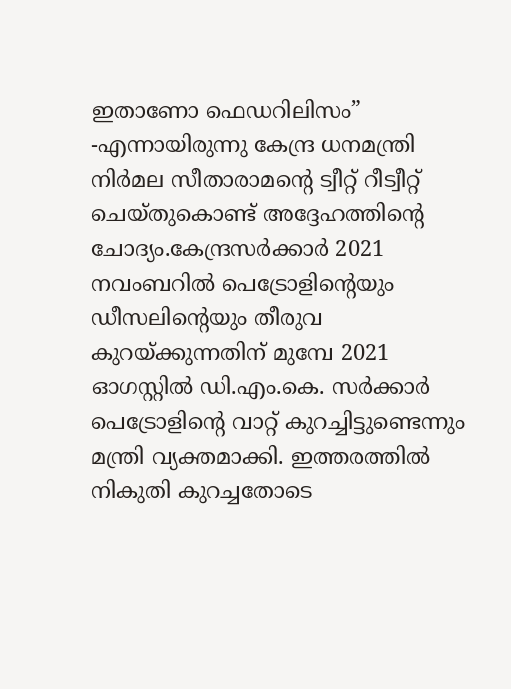ഇതാണോ ഫെഡറിലിസം” -എന്നായിരുന്നു കേന്ദ്ര ധനമന്ത്രി നിര്‍മല സീതാരാമന്റെ ട്വീറ്റ് റീട്വീറ്റ് ചെയ്തുകൊണ്ട് അദ്ദേഹത്തിന്റെ ചോദ്യം.കേന്ദ്രസര്‍ക്കാര്‍ 2021 നവംബറില്‍ പെട്രോളിന്റെയും ഡീസലിന്റെയും തീരുവ കുറയ്ക്കുന്നതിന് മുമ്പേ 2021 ഓഗസ്റ്റില്‍ ഡി.എം.കെ. സര്‍ക്കാര്‍ പെട്രോളിന്റെ വാറ്റ് കുറച്ചിട്ടുണ്ടെന്നും മന്ത്രി വ്യക്തമാക്കി. ഇത്തരത്തില്‍ നികുതി കുറച്ചതോടെ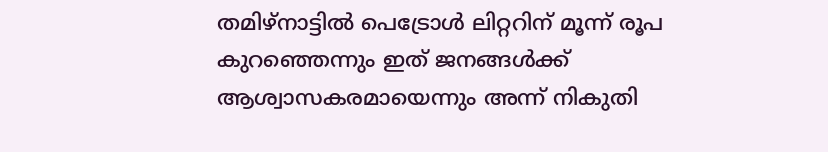തമിഴ്നാട്ടില്‍ പെട്രോള്‍ ലിറ്ററിന് മൂന്ന് രൂപ കുറഞ്ഞെന്നും ഇത് ജനങ്ങള്‍ക്ക് ആശ്വാസകരമായെന്നും അന്ന് നികുതി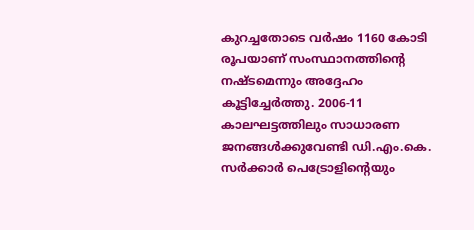കുറച്ചതോടെ വര്‍ഷം 1160 കോടി രൂപയാണ് സംസ്ഥാനത്തിന്റെ നഷ്ടമെന്നും അദ്ദേഹം കൂട്ടിച്ചേര്‍ത്തു. 2006-11 കാലഘട്ടത്തിലും സാധാരണ ജനങ്ങള്‍ക്കുവേണ്ടി ഡി.എം.കെ. സര്‍ക്കാര്‍ പെട്രോളിന്റെയും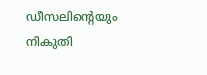ഡീസലിന്റെയും നികുതി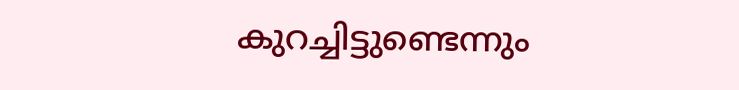കുറച്ചിട്ടുണ്ടെന്നും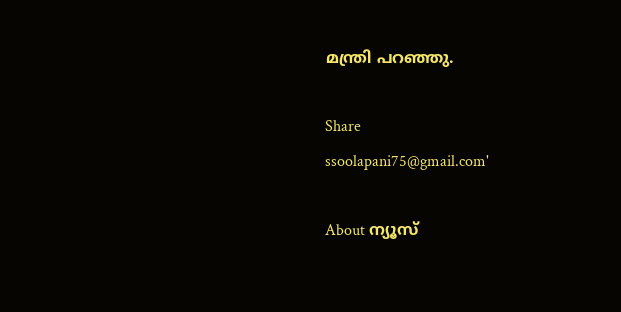മന്ത്രി പറഞ്ഞു.

Share
ssoolapani75@gmail.com'

About ന്യൂസ്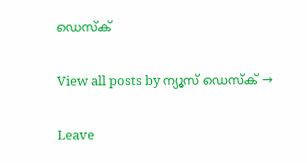ഡെസ്ക്

View all posts by ന്യൂസ് ഡെസ്ക് →

Leave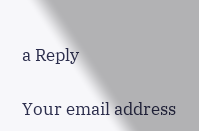a Reply

Your email address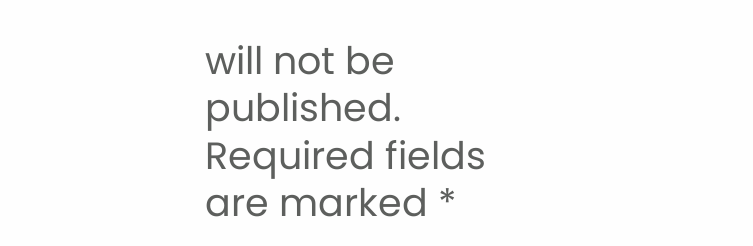will not be published. Required fields are marked *